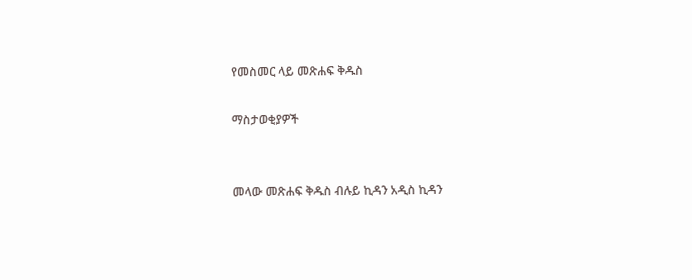የመስመር ላይ መጽሐፍ ቅዱስ

ማስታወቂያዎች


መላው መጽሐፍ ቅዱስ ብሉይ ኪዳን አዲስ ኪዳን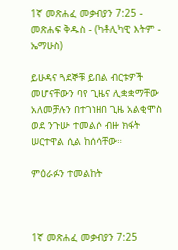1ኛ መጽሐፈ መቃብያን 7:25 - መጽሐፍ ቅዱስ - (ካቶሊካዊ እትም - ኤማሁስ)

ይሁዳና ጓደኞቹ ይበል ብርቱዎች መሆናቸውን ባየ ጊዜና ሊቋቋማቸው አለመቻሉን በተገነዘበ ጊዜ አልቂሞስ ወደ ንጉሡ ተመልሶ ብዙ ክፋት ሠርተዋል ሲል ከሰሳቸው።

ምዕራፉን ተመልከት



1ኛ መጽሐፈ መቃብያን 7:25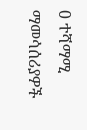0 ተሻማሚ ማመሳሰሪያዎች